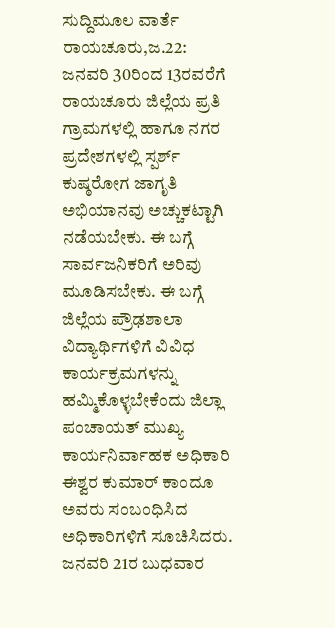ಸುದ್ದಿಮೂಲ ವಾರ್ತೆ ರಾಯಚೂರು,ಜ.22:
ಜನವರಿ 30ರಿಂದ 13ರವರೆಗೆ ರಾಯಚೂರು ಜಿಲ್ಲೆಯ ಪ್ರತಿ ಗ್ರಾಮಗಳಲ್ಲಿ ಹಾಗೂ ನಗರ ಪ್ರದೇಶಗಳಲ್ಲಿ ಸ್ಪರ್ಶ್ ಕುಷ್ಠರೋಗ ಜಾಗೃತಿ ಅಭಿಯಾನವು ಅಚ್ಚುಕಟ್ಟಾಗಿ ನಡೆಯಬೇಕು. ಈ ಬಗ್ಗೆ ಸಾರ್ವಜನಿಕರಿಗೆ ಅರಿವು ಮೂಡಿಸಬೇಕು. ಈ ಬಗ್ಗೆ ಜಿಲ್ಲೆಯ ಪ್ರೌಢಶಾಲಾ ವಿದ್ಯಾರ್ಥಿಗಳಿಗೆ ವಿವಿಧ ಕಾರ್ಯಕ್ರಮಗಳನ್ನು ಹಮ್ಮಿಕೊಳ್ಳಬೇಕೆಂದು ಜಿಲ್ಲಾ ಪಂಚಾಯತ್ ಮುಖ್ಯ ಕಾರ್ಯನಿರ್ವಾಹಕ ಅಧಿಕಾರಿ ಈಶ್ವರ ಕುಮಾರ್ ಕಾಂದೂ ಅವರು ಸಂಬಂಧಿಸಿದ ಅಧಿಕಾರಿಗಳಿಗೆ ಸೂಚಿಸಿದರು.
ಜನವರಿ 21ರ ಬುಧವಾರ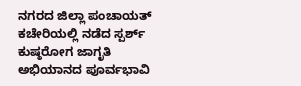ನಗರದ ಜಿಲ್ಲಾ ಪಂಚಾಯತ್ ಕಚೇರಿಯಲ್ಲಿ ನಡೆದ ಸ್ಪರ್ಶ್ ಕುಷ್ಠರೋಗ ಜಾಗೃತಿ ಅಭಿಯಾನದ ಪೂರ್ವಭಾವಿ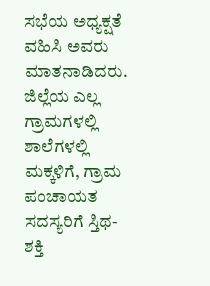ಸಭೆಯ ಅಧ್ಯಕ್ಷತೆ ವಹಿಸಿ ಅವರು ಮಾತನಾಡಿದರು.
ಜಿಲ್ಲೆಯ ಎಲ್ಲ ಗ್ರಾಮಗಳಲ್ಲಿ ಶಾಲೆಗಳಲ್ಲಿ ಮಕ್ಕಳಿಗೆ, ಗ್ರಾಮ ಪಂಚಾಯತ ಸದಸ್ಯರಿಗೆ ಸ್ತಿಥ-ಶಕ್ತಿ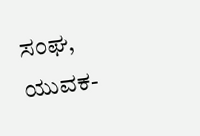ಸಂಘ, ಯುವಕ-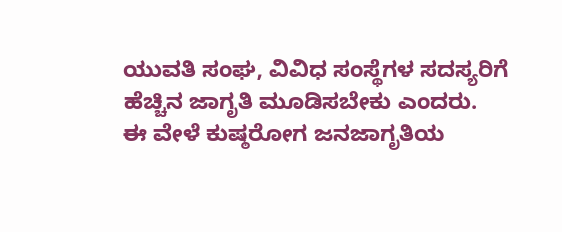ಯುವತಿ ಸಂಘ, ವಿವಿಧ ಸಂಸ್ಥೆಗಳ ಸದಸ್ಯರಿಗೆ ಹೆಚ್ಚಿನ ಜಾಗೃತಿ ಮೂಡಿಸಬೇಕು ಎಂದರು.
ಈ ವೇಳೆ ಕುಷ್ಠರೋಗ ಜನಜಾಗೃತಿಯ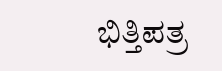ಭಿತ್ತಿಪತ್ರ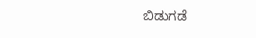ಬಿಡುಗಡೆ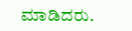ಮಾಡಿದರು.